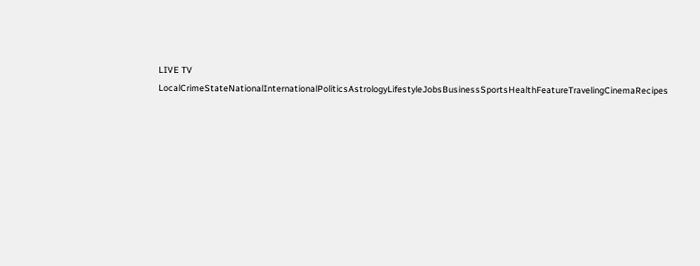LIVE TV LocalCrimeStateNationalInternationalPoliticsAstrologyLifestyleJobsBusinessSportsHealthFeatureTravelingCinemaRecipes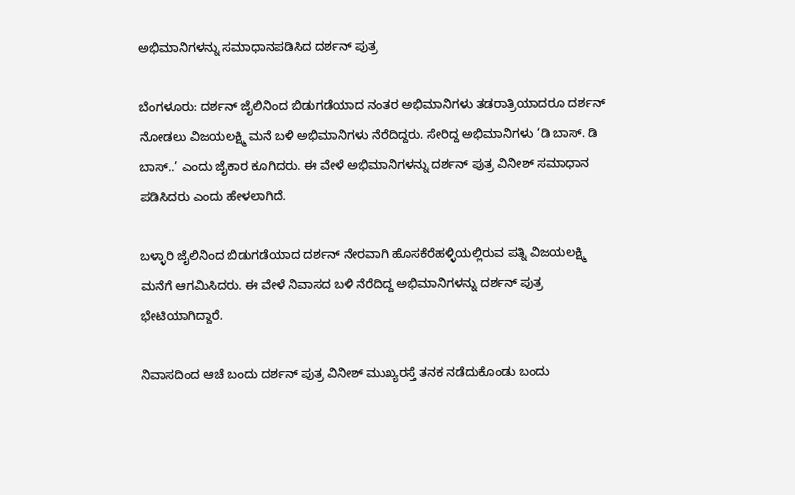ಅಭಿಮಾನಿಗಳನ್ನು ಸಮಾಧಾನಪಡಿಸಿದ ದರ್ಶನ್ ಪುತ್ರ

ಬೆಂಗಳೂರು: ದರ್ಶನ್ ಜೈಲಿನಿಂದ ಬಿಡುಗಡೆಯಾದ ನಂತರ ಅಭಿಮಾನಿಗಳು ತಡರಾತ್ರಿಯಾದರೂ ದರ್ಶನ್‌ ನೋಡಲು ವಿಜಯಲಕ್ಷ್ಮಿ ಮನೆ ಬಳಿ ಅಭಿಮಾನಿಗಳು ನೆರೆದಿದ್ದರು. ಸೇರಿದ್ದ ಅಭಿಮಾನಿಗಳು ‘ಡಿ ಬಾಸ್‌. ಡಿ ಬಾಸ್‌..’ ಎಂದು ಜೈಕಾರ ಕೂಗಿದರು. ಈ ವೇಳೆ ಅಭಿಮಾನಿಗಳನ್ನು ದರ್ಶನ್‌ ಪುತ್ರ ವಿನೀಶ್‌ ಸಮಾಧಾನ ಪಡಿಸಿದರು ಎಂದು ಹೇಳಲಾಗಿದೆ.

ಬಳ್ಳಾರಿ ಜೈಲಿನಿಂದ ಬಿಡುಗಡೆಯಾದ ದರ್ಶನ್‌ ನೇರವಾಗಿ ಹೊಸಕೆರೆಹಳ್ಳಿಯಲ್ಲಿರುವ ಪತ್ನಿ ವಿಜಯಲಕ್ಷ್ಮಿ ಮನೆಗೆ ಆಗಮಿಸಿದರು. ಈ ವೇಳೆ ನಿವಾಸದ ಬಳಿ ನೆರೆದಿದ್ದ ಅಭಿಮಾನಿಗಳನ್ನು ದರ್ಶನ್‌ ಪುತ್ರ ಭೇಟಿಯಾಗಿದ್ದಾರೆ.

ನಿವಾಸದಿಂದ ಆಚೆ ಬಂದು ದರ್ಶನ್ ಪುತ್ರ ವಿನೀಶ್ ಮುಖ್ಯರಸ್ತೆ ತನಕ ನಡೆದುಕೊಂಡು ಬಂದು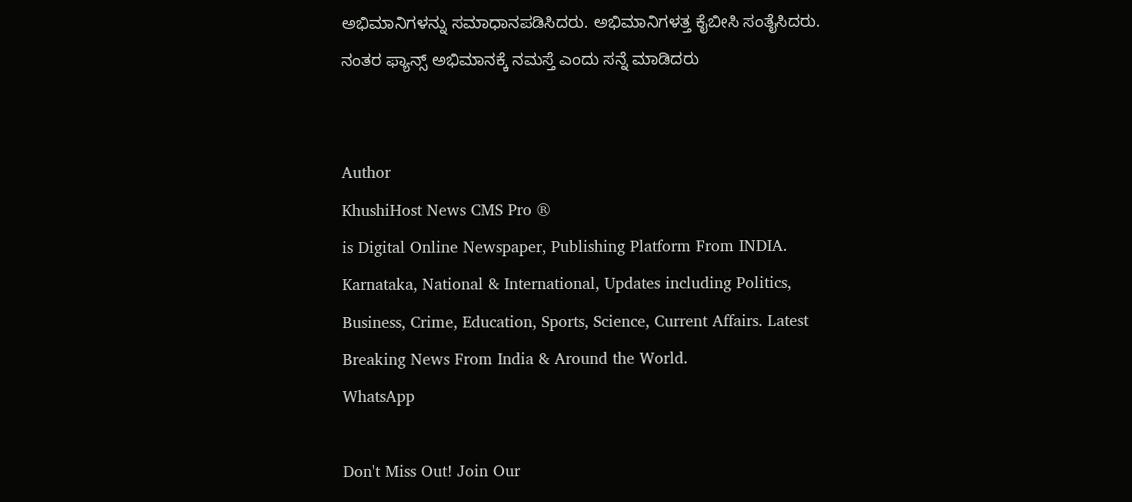ಅಭಿಮಾನಿಗಳನ್ನು ಸಮಾಧಾನಪಡಿಸಿದರು. ಅಭಿಮಾನಿಗಳತ್ತ ಕೈಬೀಸಿ ಸಂತೈಸಿದರು. ನಂತರ ಫ್ಯಾನ್ಸ್‌ ಅಭಿಮಾನಕ್ಕೆ ನಮಸ್ತೆ ಎಂದು ಸನ್ನೆ ಮಾಡಿದರು


Author
KhushiHost News CMS Pro ®
is Digital Online Newspaper, Publishing Platform From INDIA. Karnataka, National & International, Updates including Politics, Business, Crime, Education, Sports, Science, Current Affairs. Latest Breaking News From India & Around the World.
WhatsApp

Don't Miss Out! Join Our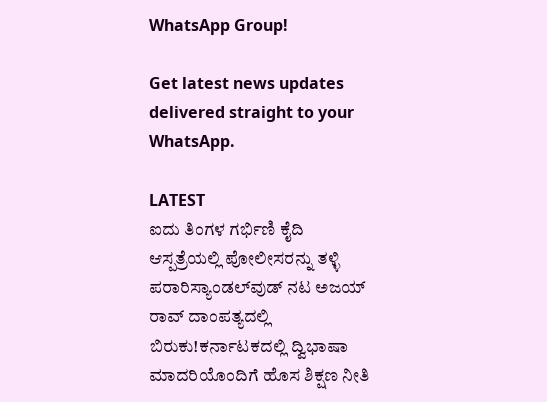WhatsApp Group!

Get latest news updates delivered straight to your WhatsApp.

LATEST
ಐದು ತಿಂಗಳ ಗರ್ಭಿಣಿ ಕೈದಿ ಆಸ್ಪತ್ರೆಯಲ್ಲಿ ಪೋಲೀಸರನ್ನು ತಳ್ಳಿ ಪರಾರಿಸ್ಯಾಂಡಲ್‌ವುಡ್ ನಟ ಅಜಯ್ ರಾವ್ ದಾಂಪತ್ಯದಲ್ಲಿ ಬಿರುಕು!ಕರ್ನಾಟಕದಲ್ಲಿ ದ್ವಿಭಾಷಾ ಮಾದರಿಯೊಂದಿಗೆ ಹೊಸ ಶಿಕ್ಷಣ ನೀತಿ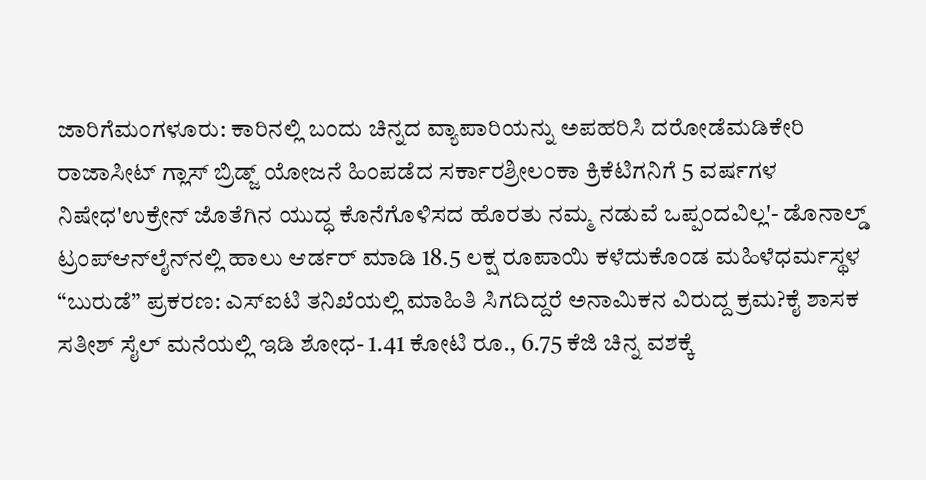ಜಾರಿಗೆಮಂಗಳೂರು: ಕಾರಿನಲ್ಲಿ ಬಂದು ಚಿನ್ನದ ವ್ಯಾಪಾರಿಯನ್ನು ಅಪಹರಿಸಿ ದರೋಡೆಮಡಿಕೇರಿ ರಾಜಾಸೀಟ್ ಗ್ಲಾಸ್ ಬ್ರಿಡ್ಜ್ ಯೋಜನೆ ಹಿಂಪಡೆದ ಸರ್ಕಾರಶ್ರೀಲಂಕಾ ಕ್ರಿಕೆಟಿಗನಿಗೆ 5 ವರ್ಷಗಳ ನಿಷೇಧ'ಉಕ್ರೇನ್‌ ಜೊತೆಗಿನ ಯುದ್ಧ ಕೊನೆಗೊಳಿಸದ ಹೊರತು ನಮ್ಮ ನಡುವೆ ಒಪ್ಪಂದವಿಲ್ಲ'- ಡೊನಾಲ್ಡ್ ಟ್ರಂಪ್‌ಆನ್‌ಲೈನ್‌ನಲ್ಲಿ ಹಾಲು ಆರ್ಡರ್ ಮಾಡಿ 18.5 ಲಕ್ಷ ರೂಪಾಯಿ ಕಳೆದುಕೊಂಡ ಮಹಿಳೆಧರ್ಮಸ್ಥಳ “ಬುರುಡೆ” ಪ್ರಕರಣ: ಎಸ್‌ಐಟಿ ತನಿಖೆಯಲ್ಲಿ ಮಾಹಿತಿ ಸಿಗದಿದ್ದರೆ ಅನಾಮಿಕನ ವಿರುದ್ದ ಕ್ರಮ?ಕೈ ಶಾಸಕ ಸತೀಶ್ ಸೈಲ್ ಮನೆಯಲ್ಲಿ ಇಡಿ ಶೋಧ- 1.41 ಕೋಟಿ ರೂ., 6.75 ಕೆಜಿ ಚಿನ್ನ ವಶಕ್ಕೆ